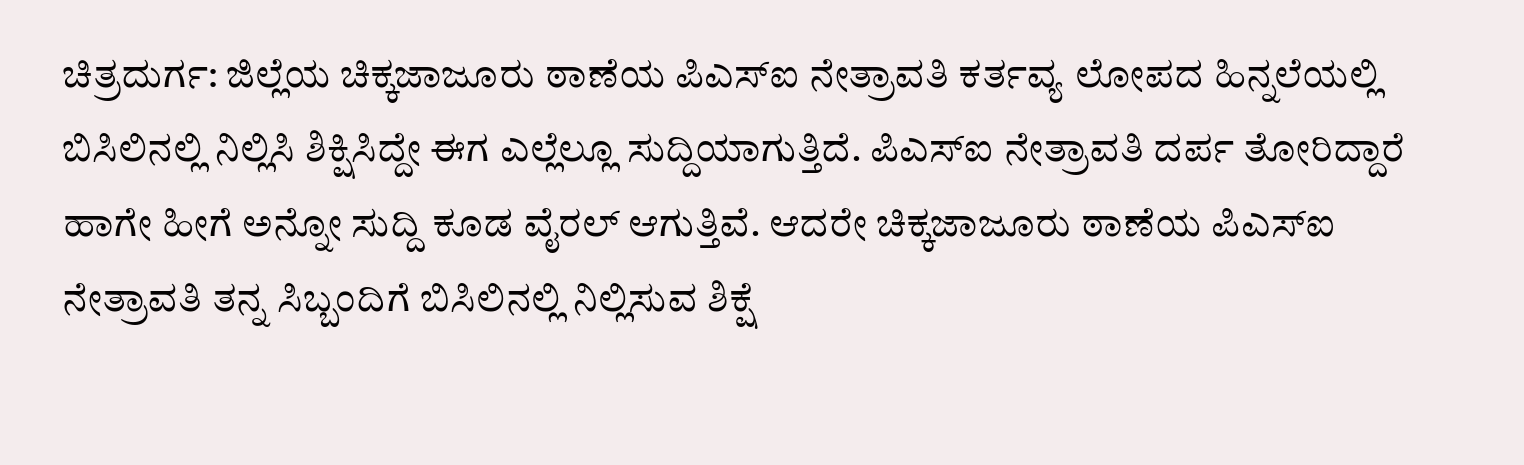ಚಿತ್ರದುರ್ಗ: ಜಿಲ್ಲೆಯ ಚಿಕ್ಕಜಾಜೂರು ಠಾಣೆಯ ಪಿಎಸ್ಐ ನೇತ್ರಾವತಿ ಕರ್ತವ್ಯ ಲೋಪದ ಹಿನ್ನಲೆಯಲ್ಲಿ ಬಿಸಿಲಿನಲ್ಲಿ ನಿಲ್ಲಿಸಿ ಶಿಕ್ಷಿಸಿದ್ದೇ ಈಗ ಎಲ್ಲೆಲ್ಲೂ ಸುದ್ದಿಯಾಗುತ್ತಿದೆ. ಪಿಎಸ್ಐ ನೇತ್ರಾವತಿ ದರ್ಪ ತೋರಿದ್ದಾರೆ ಹಾಗೇ ಹೀಗೆ ಅನ್ನೋ ಸುದ್ದಿ ಕೂಡ ವೈರಲ್ ಆಗುತ್ತಿವೆ. ಆದರೇ ಚಿಕ್ಕಜಾಜೂರು ಠಾಣೆಯ ಪಿಎಸ್ಐ ನೇತ್ರಾವತಿ ತನ್ನ ಸಿಬ್ಬಂದಿಗೆ ಬಿಸಿಲಿನಲ್ಲಿ ನಿಲ್ಲಿಸುವ ಶಿಕ್ಷೆ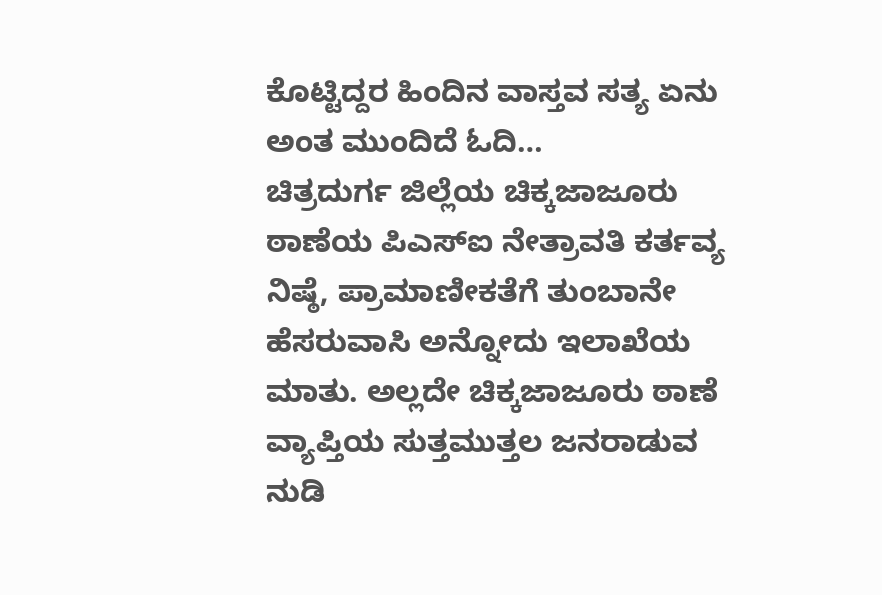ಕೊಟ್ಟಿದ್ದರ ಹಿಂದಿನ ವಾಸ್ತವ ಸತ್ಯ ಏನು ಅಂತ ಮುಂದಿದೆ ಓದಿ…
ಚಿತ್ರದುರ್ಗ ಜಿಲ್ಲೆಯ ಚಿಕ್ಕಜಾಜೂರು ಠಾಣೆಯ ಪಿಎಸ್ಐ ನೇತ್ರಾವತಿ ಕರ್ತವ್ಯ ನಿಷ್ಠೆ, ಪ್ರಾಮಾಣೀಕತೆಗೆ ತುಂಬಾನೇ ಹೆಸರುವಾಸಿ ಅನ್ನೋದು ಇಲಾಖೆಯ ಮಾತು. ಅಲ್ಲದೇ ಚಿಕ್ಕಜಾಜೂರು ಠಾಣೆ ವ್ಯಾಪ್ತಿಯ ಸುತ್ತಮುತ್ತಲ ಜನರಾಡುವ ನುಡಿ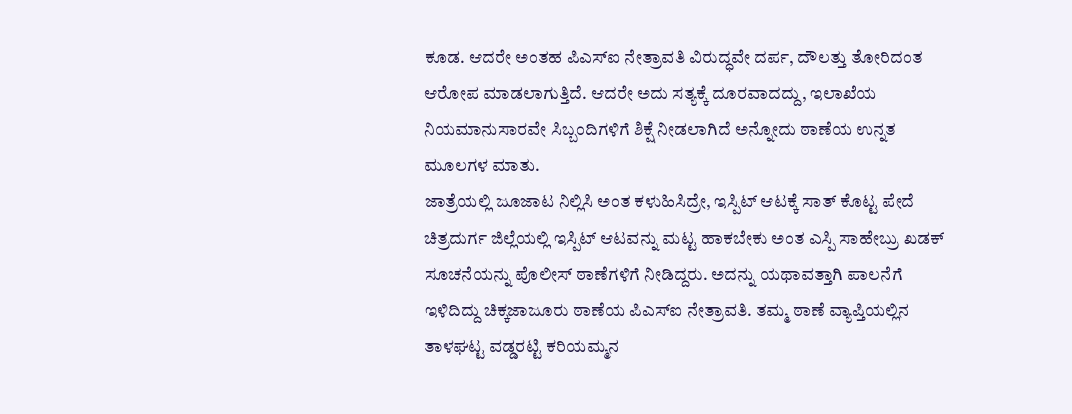ಕೂಡ. ಆದರೇ ಅಂತಹ ಪಿಎಸ್ಐ ನೇತ್ರಾವತಿ ವಿರುದ್ಧವೇ ದರ್ಪ, ದೌಲತ್ತು ತೋರಿದಂತ ಆರೋಪ ಮಾಡಲಾಗುತ್ತಿದೆ. ಆದರೇ ಅದು ಸತ್ಯಕ್ಕೆ ದೂರವಾದದ್ದು, ಇಲಾಖೆಯ ನಿಯಮಾನುಸಾರವೇ ಸಿಬ್ಬಂದಿಗಳಿಗೆ ಶಿಕ್ಷೆ ನೀಡಲಾಗಿದೆ ಅನ್ನೋದು ಠಾಣೆಯ ಉನ್ನತ ಮೂಲಗಳ ಮಾತು.
ಜಾತ್ರೆಯಲ್ಲಿ ಜೂಜಾಟ ನಿಲ್ಲಿಸಿ ಅಂತ ಕಳುಹಿಸಿದ್ರೇ, ಇಸ್ಪಿಟ್ ಆಟಕ್ಕೆ ಸಾತ್ ಕೊಟ್ಟ ಪೇದೆ
ಚಿತ್ರದುರ್ಗ ಜಿಲ್ಲೆಯಲ್ಲಿ ಇಸ್ಪಿಟ್ ಆಟವನ್ನು ಮಟ್ಟ ಹಾಕಬೇಕು ಅಂತ ಎಸ್ಪಿ ಸಾಹೇಬ್ರು ಖಡಕ್ ಸೂಚನೆಯನ್ನು ಪೊಲೀಸ್ ಠಾಣೆಗಳಿಗೆ ನೀಡಿದ್ದರು. ಅದನ್ನು ಯಥಾವತ್ತಾಗಿ ಪಾಲನೆಗೆ ಇಳಿದಿದ್ದು ಚಿಕ್ಕಜಾಜೂರು ಠಾಣೆಯ ಪಿಎಸ್ಐ ನೇತ್ರಾವತಿ. ತಮ್ಮ ಠಾಣೆ ವ್ಯಾಪ್ತಿಯಲ್ಲಿನ ತಾಳಘಟ್ಟ ವಡ್ಡರಟ್ಟಿ ಕರಿಯಮ್ಮನ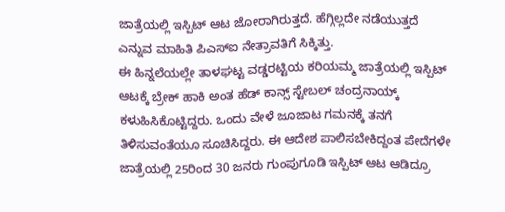ಜಾತ್ರೆಯಲ್ಲಿ ಇಸ್ಪಿಟ್ ಆಟ ಜೋರಾಗಿರುತ್ತದೆ. ಹೆಗ್ಗಿಲ್ಲದೇ ನಡೆಯುತ್ತದೆ ಎನ್ನುವ ಮಾಹಿತಿ ಪಿಎಸ್ಐ ನೇತ್ರಾವತಿಗೆ ಸಿಕ್ಕಿತ್ತು.
ಈ ಹಿನ್ನಲೆಯಲ್ಲೇ ತಾಳಘಟ್ಟ ವಡ್ಡರಟ್ಟಿಯ ಕರಿಯಮ್ಮ ಜಾತ್ರೆಯಲ್ಲಿ ಇಸ್ಪಿಟ್ ಆಟಕ್ಕೆ ಬ್ರೇಕ್ ಹಾಕಿ ಅಂತ ಹೆಡ್ ಕಾನ್ಸ್ ಸ್ಟೇಬಲ್ ಚಂದ್ರನಾಯ್ಕ್ ಕಳುಹಿಸಿಕೊಟ್ಟಿದ್ದರು. ಒಂದು ವೇಳೆ ಜೂಜಾಟ ಗಮನಕ್ಕೆ ತನಗೆ ತಿಳಿಸುವಂತೆಯೂ ಸೂಚಿಸಿದ್ದರು. ಈ ಆದೇಶ ಪಾಲಿಸಬೇಕಿದ್ದಂತ ಪೇದೆಗಳೇ ಜಾತ್ರೆಯಲ್ಲಿ 25ರಿಂದ 30 ಜನರು ಗುಂಪುಗೂಡಿ ಇಸ್ಪಿಟ್ ಆಟ ಆಡಿದ್ರೂ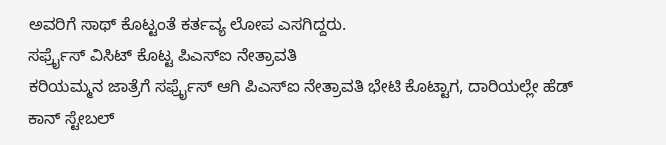ಅವರಿಗೆ ಸಾಥ್ ಕೊಟ್ಟಂತೆ ಕರ್ತವ್ಯ ಲೋಪ ಎಸಗಿದ್ದರು.
ಸರ್ಫ್ರೈಸ್ ವಿಸಿಟ್ ಕೊಟ್ಟ ಪಿಎಸ್ಐ ನೇತ್ರಾವತಿ
ಕರಿಯಮ್ಮನ ಜಾತ್ರೆಗೆ ಸರ್ಫ್ರೈಸ್ ಆಗಿ ಪಿಎಸ್ಐ ನೇತ್ರಾವತಿ ಭೇಟಿ ಕೊಟ್ಟಾಗ, ದಾರಿಯಲ್ಲೇ ಹೆಡ್ ಕಾನ್ ಸ್ಟೇಬಲ್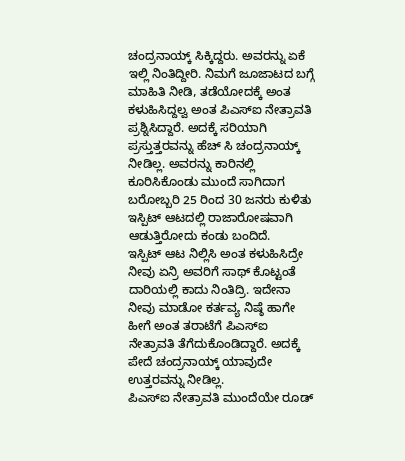ಚಂದ್ರನಾಯ್ಕ್ ಸಿಕ್ಕಿದ್ದರು. ಅವರನ್ನು ಏಕೆ ಇಲ್ಲಿ ನಿಂತಿದ್ದೀರಿ. ನಿಮಗೆ ಜೂಜಾಟದ ಬಗ್ಗೆ ಮಾಹಿತಿ ನೀಡಿ, ತಡೆಯೋದಕ್ಕೆ ಅಂತ ಕಳುಹಿಸಿದ್ದಲ್ವ ಅಂತ ಪಿಎಸ್ಐ ನೇತ್ರಾವತಿ ಪ್ರಶ್ನಿಸಿದ್ದಾರೆ. ಅದಕ್ಕೆ ಸರಿಯಾಗಿ ಪ್ರಸ್ತುತ್ತರವನ್ನು ಹೆಚ್ ಸಿ ಚಂದ್ರನಾಯ್ಕ್ ನೀಡಿಲ್ಲ. ಅವರನ್ನು ಕಾರಿನಲ್ಲಿ ಕೂರಿಸಿಕೊಂಡು ಮುಂದೆ ಸಾಗಿದಾಗ ಬರೋಬ್ಬರಿ 25 ರಿಂದ 30 ಜನರು ಕುಳಿತು ಇಸ್ಪಿಟ್ ಆಟದಲ್ಲಿ ರಾಜಾರೋಷವಾಗಿ ಆಡುತ್ತಿರೋದು ಕಂಡು ಬಂದಿದೆ.
ಇಸ್ಪಿಟ್ ಆಟ ನಿಲ್ಲಿಸಿ ಅಂತ ಕಳುಹಿಸಿದ್ರೇ ನೀವು ಏನ್ರಿ ಅವರಿಗೆ ಸಾಥ್ ಕೊಟ್ಟಂತೆ ದಾರಿಯಲ್ಲಿ ಕಾದು ನಿಂತಿದ್ರಿ. ಇದೇನಾ ನೀವು ಮಾಡೋ ಕರ್ತವ್ಯ ನಿಷ್ಠೆ ಹಾಗೇ ಹೀಗೆ ಅಂತ ತರಾಟೆಗೆ ಪಿಎಸ್ಐ ನೇತ್ರಾವತಿ ತೆಗೆದುಕೊಂಡಿದ್ದಾರೆ. ಅದಕ್ಕೆ ಪೇದೆ ಚಂದ್ರನಾಯ್ಕ್ ಯಾವುದೇ ಉತ್ತರವನ್ನು ನೀಡಿಲ್ಲ.
ಪಿಎಸ್ಐ ನೇತ್ರಾವತಿ ಮುಂದೆಯೇ ರೂಡ್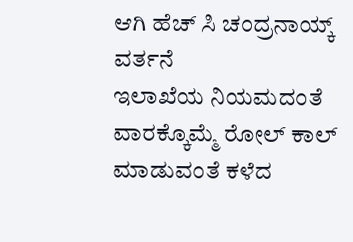ಆಗಿ ಹೆಚ್ ಸಿ ಚಂದ್ರನಾಯ್ಕ್ ವರ್ತನೆ
ಇಲಾಖೆಯ ನಿಯಮದಂತೆ ವಾರಕ್ಕೊಮ್ಮೆ ರೋಲ್ ಕಾಲ್ ಮಾಡುವಂತೆ ಕಳೆದ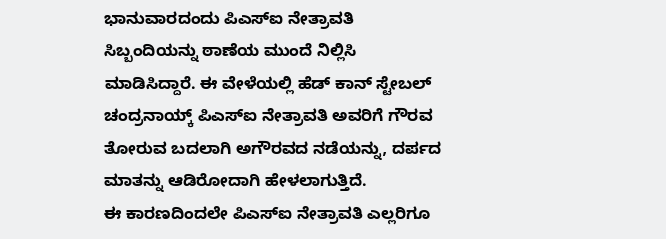ಭಾನುವಾರದಂದು ಪಿಎಸ್ಐ ನೇತ್ರಾವತಿ ಸಿಬ್ಬಂದಿಯನ್ನು ಠಾಣೆಯ ಮುಂದೆ ನಿಲ್ಲಿಸಿ ಮಾಡಿಸಿದ್ದಾರೆ. ಈ ವೇಳೆಯಲ್ಲಿ ಹೆಡ್ ಕಾನ್ ಸ್ಟೇಬಲ್ ಚಂದ್ರನಾಯ್ಕ್ ಪಿಎಸ್ಐ ನೇತ್ರಾವತಿ ಅವರಿಗೆ ಗೌರವ ತೋರುವ ಬದಲಾಗಿ ಅಗೌರವದ ನಡೆಯನ್ನು, ದರ್ಪದ ಮಾತನ್ನು ಆಡಿರೋದಾಗಿ ಹೇಳಲಾಗುತ್ತಿದೆ.
ಈ ಕಾರಣದಿಂದಲೇ ಪಿಎಸ್ಐ ನೇತ್ರಾವತಿ ಎಲ್ಲರಿಗೂ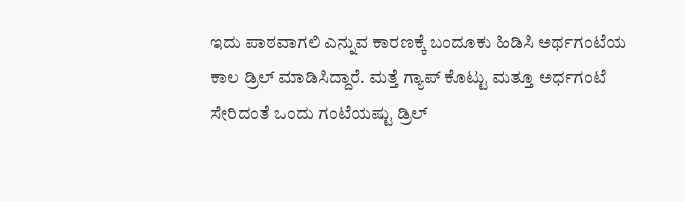ಇದು ಪಾಠವಾಗಲಿ ಎನ್ನುವ ಕಾರಣಕ್ಕೆ ಬಂದೂಕು ಹಿಡಿಸಿ ಅರ್ಥಗಂಟೆಯ ಕಾಲ ಡ್ರಿಲ್ ಮಾಡಿಸಿದ್ದಾರೆ. ಮತ್ತೆ ಗ್ಯಾಪ್ ಕೊಟ್ಟು ಮತ್ತೂ ಅರ್ಧಗಂಟೆ ಸೇರಿದಂತೆ ಒಂದು ಗಂಟೆಯಷ್ಟು ಡ್ರಿಲ್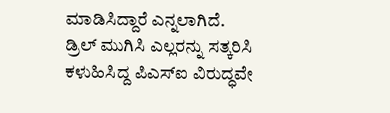ಮಾಡಿಸಿದ್ದಾರೆ ಎನ್ನಲಾಗಿದೆ.
ಡ್ರಿಲ್ ಮುಗಿಸಿ ಎಲ್ಲರನ್ನು ಸತ್ಕರಿಸಿ ಕಳುಹಿಸಿದ್ದ ಪಿಎಸ್ಐ ವಿರುದ್ಧವೇ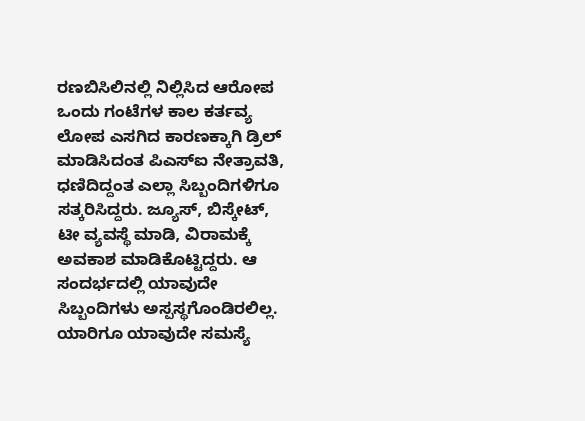ರಣಬಿಸಿಲಿನಲ್ಲಿ ನಿಲ್ಲಿಸಿದ ಆರೋಪ
ಒಂದು ಗಂಟೆಗಳ ಕಾಲ ಕರ್ತವ್ಯ ಲೋಪ ಎಸಗಿದ ಕಾರಣಕ್ಕಾಗಿ ಡ್ರಿಲ್ ಮಾಡಿಸಿದಂತ ಪಿಎಸ್ಐ ನೇತ್ರಾವತಿ, ಧಣಿದಿದ್ದಂತ ಎಲ್ಲಾ ಸಿಬ್ಬಂದಿಗಳಿಗೂ ಸತ್ಕರಿಸಿದ್ದರು. ಜ್ಯೂಸ್, ಬಿಸ್ಕೇಟ್, ಟೀ ವ್ಯವಸ್ಥೆ ಮಾಡಿ, ವಿರಾಮಕ್ಕೆ ಅವಕಾಶ ಮಾಡಿಕೊಟ್ಟಿದ್ದರು. ಆ ಸಂದರ್ಭದಲ್ಲಿ ಯಾವುದೇ ಸಿಬ್ಬಂದಿಗಳು ಅಸ್ಪಸ್ಥಗೊಂಡಿರಲಿಲ್ಲ. ಯಾರಿಗೂ ಯಾವುದೇ ಸಮಸ್ಯೆ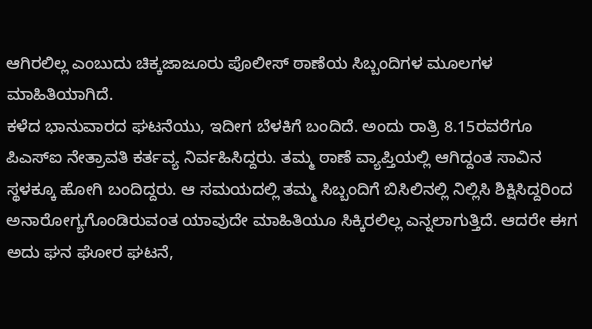ಆಗಿರಲಿಲ್ಲ ಎಂಬುದು ಚಿಕ್ಕಜಾಜೂರು ಪೊಲೀಸ್ ಠಾಣೆಯ ಸಿಬ್ಬಂದಿಗಳ ಮೂಲಗಳ ಮಾಹಿತಿಯಾಗಿದೆ.
ಕಳೆದ ಭಾನುವಾರದ ಘಟನೆಯು, ಇದೀಗ ಬೆಳಕಿಗೆ ಬಂದಿದೆ. ಅಂದು ರಾತ್ರಿ 8.15ರವರೆಗೂ ಪಿಎಸ್ಐ ನೇತ್ರಾವತಿ ಕರ್ತವ್ಯ ನಿರ್ವಹಿಸಿದ್ದರು. ತಮ್ಮ ಠಾಣೆ ವ್ಯಾಪ್ತಿಯಲ್ಲಿ ಆಗಿದ್ದಂತ ಸಾವಿನ ಸ್ಥಳಕ್ಕೂ ಹೋಗಿ ಬಂದಿದ್ದರು. ಆ ಸಮಯದಲ್ಲಿ ತಮ್ಮ ಸಿಬ್ಬಂದಿಗೆ ಬಿಸಿಲಿನಲ್ಲಿ ನಿಲ್ಲಿಸಿ ಶಿಕ್ಷಿಸಿದ್ದರಿಂದ ಅನಾರೋಗ್ಯಗೊಂಡಿರುವಂತ ಯಾವುದೇ ಮಾಹಿತಿಯೂ ಸಿಕ್ಕಿರಲಿಲ್ಲ ಎನ್ನಲಾಗುತ್ತಿದೆ. ಆದರೇ ಈಗ ಅದು ಘನ ಘೋರ ಘಟನೆ,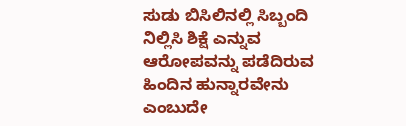ಸುಡು ಬಿಸಿಲಿನಲ್ಲಿ ಸಿಬ್ಬಂದಿ ನಿಲ್ಲಿಸಿ ಶಿಕ್ಷೆ ಎನ್ನುವ ಆರೋಪವನ್ನು ಪಡೆದಿರುವ ಹಿಂದಿನ ಹುನ್ನಾರವೇನು ಎಂಬುದೇ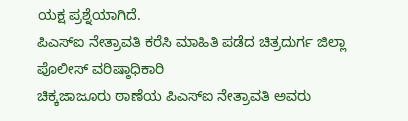ಯಕ್ಷ ಪ್ರಶ್ನೆಯಾಗಿದೆ.
ಪಿಎಸ್ಐ ನೇತ್ರಾವತಿ ಕರೆಸಿ ಮಾಹಿತಿ ಪಡೆದ ಚಿತ್ರದುರ್ಗ ಜಿಲ್ಲಾ ಪೊಲೀಸ್ ವರಿಷ್ಠಾಧಿಕಾರಿ
ಚಿಕ್ಕಜಾಜೂರು ಠಾಣೆಯ ಪಿಎಸ್ಐ ನೇತ್ರಾವತಿ ಅವರು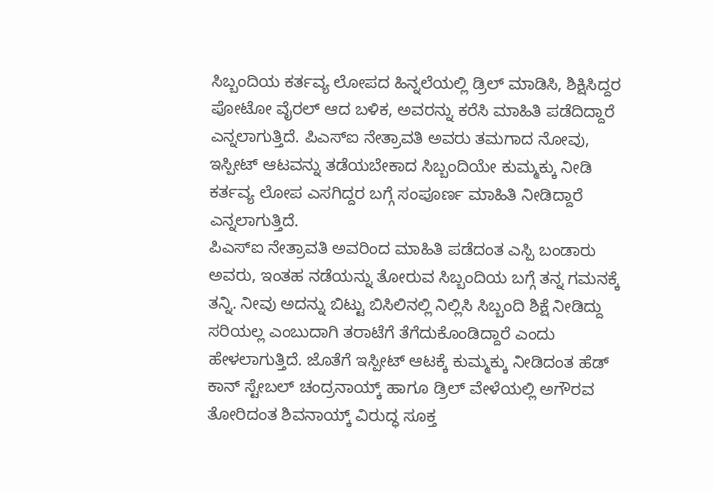ಸಿಬ್ಬಂದಿಯ ಕರ್ತವ್ಯ ಲೋಪದ ಹಿನ್ನಲೆಯಲ್ಲಿ ಡ್ರಿಲ್ ಮಾಡಿಸಿ, ಶಿಕ್ಷಿಸಿದ್ದರ ಪೋಟೋ ವೈರಲ್ ಆದ ಬಳಿಕ, ಅವರನ್ನು ಕರೆಸಿ ಮಾಹಿತಿ ಪಡೆದಿದ್ದಾರೆ ಎನ್ನಲಾಗುತ್ತಿದೆ. ಪಿಎಸ್ಐ ನೇತ್ರಾವತಿ ಅವರು ತಮಗಾದ ನೋವು, ಇಸ್ಪೀಟ್ ಆಟವನ್ನು ತಡೆಯಬೇಕಾದ ಸಿಬ್ಬಂದಿಯೇ ಕುಮ್ಮಕ್ಕು ನೀಡಿ ಕರ್ತವ್ಯ ಲೋಪ ಎಸಗಿದ್ದರ ಬಗ್ಗೆ ಸಂಪೂರ್ಣ ಮಾಹಿತಿ ನೀಡಿದ್ದಾರೆ ಎನ್ನಲಾಗುತ್ತಿದೆ.
ಪಿಎಸ್ಐ ನೇತ್ರಾವತಿ ಅವರಿಂದ ಮಾಹಿತಿ ಪಡೆದಂತ ಎಸ್ಪಿ ಬಂಡಾರು ಅವರು, ಇಂತಹ ನಡೆಯನ್ನು ತೋರುವ ಸಿಬ್ಬಂದಿಯ ಬಗ್ಗೆ ತನ್ನ ಗಮನಕ್ಕೆ ತನ್ನಿ. ನೀವು ಅದನ್ನು ಬಿಟ್ಟು ಬಿಸಿಲಿನಲ್ಲಿ ನಿಲ್ಲಿಸಿ ಸಿಬ್ಬಂದಿ ಶಿಕ್ಷೆ ನೀಡಿದ್ದು ಸರಿಯಲ್ಲ ಎಂಬುದಾಗಿ ತರಾಟೆಗೆ ತೆಗೆದುಕೊಂಡಿದ್ದಾರೆ ಎಂದು ಹೇಳಲಾಗುತ್ತಿದೆ. ಜೊತೆಗೆ ಇಸ್ಪೀಟ್ ಆಟಕ್ಕೆ ಕುಮ್ಮಕ್ಕು ನೀಡಿದಂತ ಹೆಡ್ ಕಾನ್ ಸ್ಟೇಬಲ್ ಚಂದ್ರನಾಯ್ಕ್ ಹಾಗೂ ಡ್ರಿಲ್ ವೇಳೆಯಲ್ಲಿ ಅಗೌರವ ತೋರಿದಂತ ಶಿವನಾಯ್ಕ್ ವಿರುದ್ಧ ಸೂಕ್ತ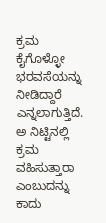ಕ್ರಮ ಕೈಗೊಳ್ಳೋ ಭರವಸೆಯನ್ನು ನೀಡಿದ್ದಾರೆ ಎನ್ನಲಾಗುತ್ತಿದೆ. ಅ ನಿಟ್ಟಿನಲ್ಲಿ ಕ್ರಮ ವಹಿಸುತ್ತಾರಾ ಎಂಬುದನ್ನು ಕಾದು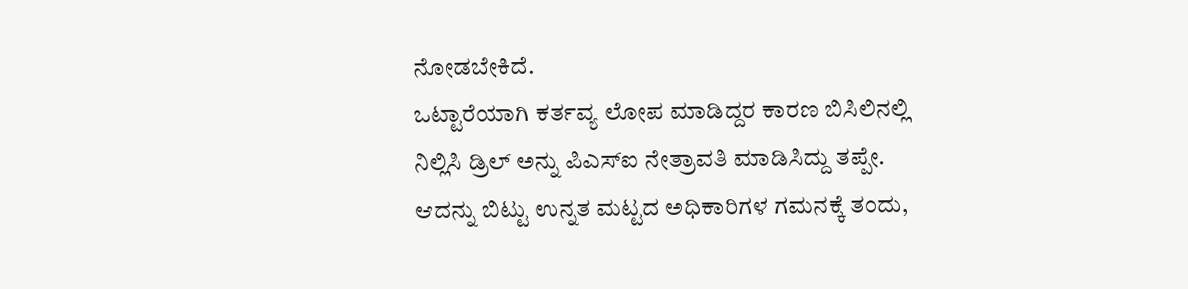ನೋಡಬೇಕಿದೆ.
ಒಟ್ಟಾರೆಯಾಗಿ ಕರ್ತವ್ಯ ಲೋಪ ಮಾಡಿದ್ದರ ಕಾರಣ ಬಿಸಿಲಿನಲ್ಲಿ ನಿಲ್ಲಿಸಿ ಡ್ರಿಲ್ ಅನ್ನು ಪಿಎಸ್ಐ ನೇತ್ರಾವತಿ ಮಾಡಿಸಿದ್ದು ತಪ್ಪೇ. ಆದನ್ನು ಬಿಟ್ಟು ಉನ್ನತ ಮಟ್ಟದ ಅಧಿಕಾರಿಗಳ ಗಮನಕ್ಕೆ ತಂದು,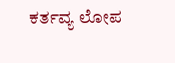ಕರ್ತವ್ಯ ಲೋಪ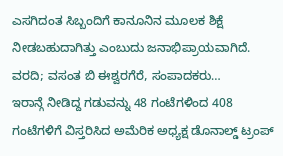ಎಸಗಿದಂತ ಸಿಬ್ಬಂದಿಗೆ ಕಾನೂನಿನ ಮೂಲಕ ಶಿಕ್ಷೆ ನೀಡಬಹುದಾಗಿತ್ತು ಎಂಬುದು ಜನಾಭಿಪ್ರಾಯವಾಗಿದೆ.
ವರದಿ; ವಸಂತ ಬಿ ಈಶ್ವರಗೆರೆ, ಸಂಪಾದಕರು…
ಇರಾನ್ಗೆ ನೀಡಿದ್ದ ಗಡುವನ್ನು 48 ಗಂಟೆಗಳಿಂದ 408 ಗಂಟೆಗಳಿಗೆ ವಿಸ್ತರಿಸಿದ ಅಮೆರಿಕ ಅಧ್ಯಕ್ಷ ಡೊನಾಲ್ಡ್ ಟ್ರಂಪ್